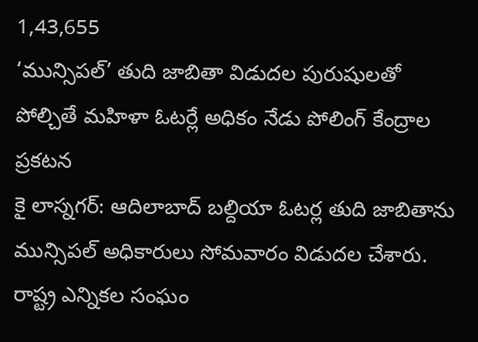1,43,655
‘మున్సిపల్’ తుది జాబితా విడుదల పురుషులతో పోల్చితే మహిళా ఓటర్లే అధికం నేడు పోలింగ్ కేంద్రాల ప్రకటన
కై లాస్నగర్: ఆదిలాబాద్ బల్దియా ఓటర్ల తుది జాబితాను మున్సిపల్ అధికారులు సోమవారం విడుదల చేశారు. రాష్ట్ర ఎన్నికల సంఘం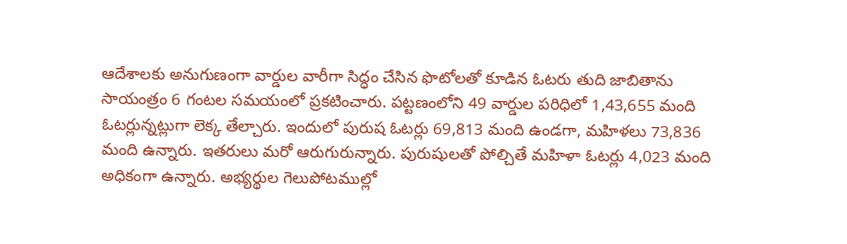ఆదేశాలకు అనుగుణంగా వార్డుల వారీగా సిద్ధం చేసిన ఫొటోలతో కూడిన ఓటరు తుది జాబితాను సాయంత్రం 6 గంటల సమయంలో ప్రకటించారు. పట్టణంలోని 49 వార్డుల పరిధిలో 1,43,655 మంది ఓటర్లున్నట్లుగా లెక్క తేల్చారు. ఇందులో పురుష ఓటర్లు 69,813 మంది ఉండగా, మహిళలు 73,836 మంది ఉన్నారు. ఇతరులు మరో ఆరుగురున్నారు. పురుషులతో పోల్చితే మహిళా ఓటర్లు 4,023 మంది అధికంగా ఉన్నారు. అభ్యర్థుల గెలుపోటముల్లో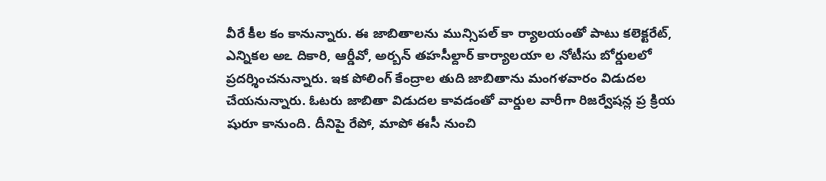వీరే కీల కం కానున్నారు. ఈ జాబితాలను మున్సిపల్ కా ర్యాలయంతో పాటు కలెక్టరేట్, ఎన్నికల అఽ దికారి, ఆర్డీవో, అర్బన్ తహసీల్దార్ కార్యాలయా ల నోటీసు బోర్డులలో ప్రదర్శించనున్నారు. ఇక పోలింగ్ కేంద్రాల తుది జాబితాను మంగళవారం విడుదల చేయనున్నారు. ఓటరు జాబితా విడుదల కావడంతో వార్డుల వారీగా రిజర్వేషన్ల ప్ర క్రియ షురూ కానుంది. దీనిపై రేపో, మాపో ఈసీ నుంచి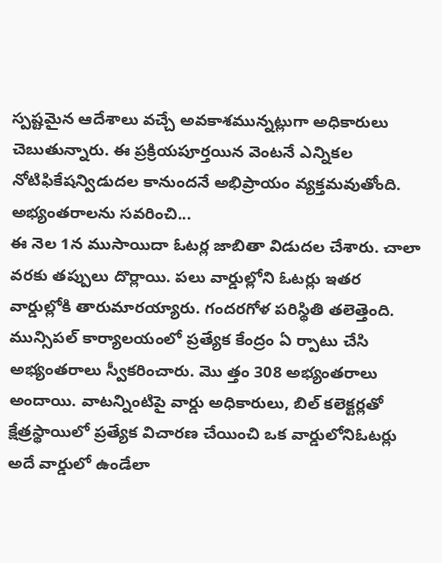స్పష్టమైన ఆదేశాలు వచ్చే అవకాశమున్నట్లుగా అధికారులు చెబుతున్నారు. ఈ ప్రక్రియపూర్తయిన వెంటనే ఎన్నికల నోటిఫికేషన్విడుదల కానుందనే అభిప్రాయం వ్యక్తమవుతోంది.
అభ్యంతరాలను సవరించి...
ఈ నెల 1న ముసాయిదా ఓటర్ల జాబితా విడుదల చేశారు. చాలా వరకు తప్పులు దొర్లాయి. పలు వార్డుల్లోని ఓటర్లు ఇతర వార్డుల్లోకి తారుమారయ్యారు. గందరగోళ పరిస్థితి తలెత్తెంది. మున్సిపల్ కార్యాలయంలో ప్రత్యేక కేంద్రం ఏ ర్పాటు చేసి అభ్యంతరాలు స్వీకరించారు. మొ త్తం 308 అభ్యంతరాలు అందాయి. వాటన్నింటిపై వార్డు అధికారులు, బిల్ కలెక్టర్లతో క్షేత్రస్థాయిలో ప్రత్యేక విచారణ చేయించి ఒక వార్డులోనిఓటర్లు అదే వార్డులో ఉండేలా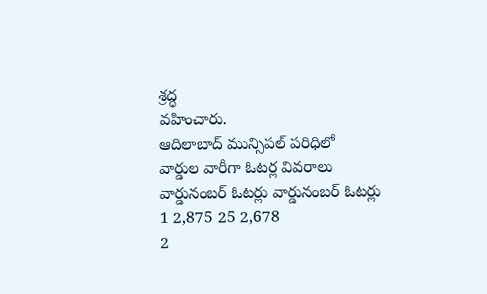శ్రద్ధ
వహించారు.
ఆదిలాబాద్ మున్సిపల్ పరిధిలో
వార్డుల వారీగా ఓటర్ల వివరాలు
వార్డునంబర్ ఓటర్లు వార్డునంబర్ ఓటర్లు
1 2,875 25 2,678
2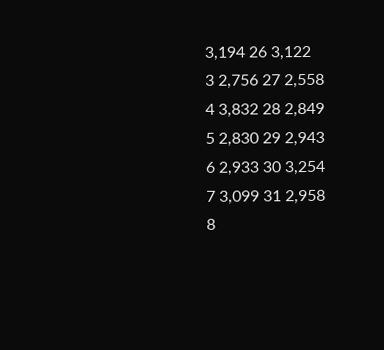3,194 26 3,122
3 2,756 27 2,558
4 3,832 28 2,849
5 2,830 29 2,943
6 2,933 30 3,254
7 3,099 31 2,958
8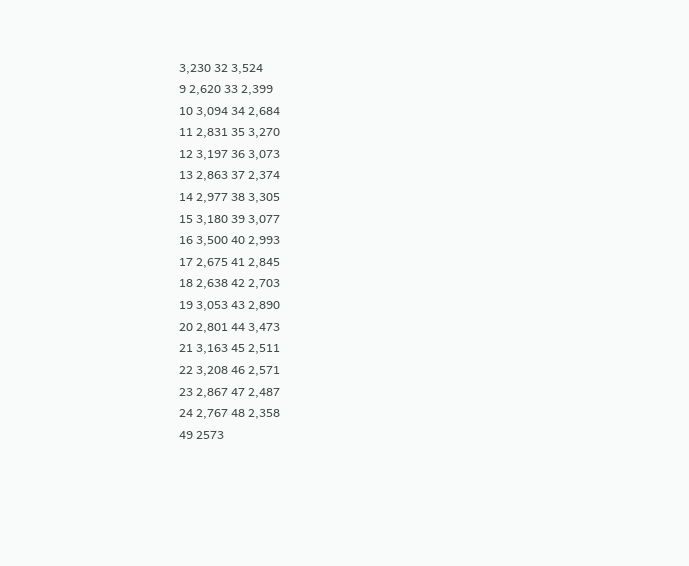3,230 32 3,524
9 2,620 33 2,399
10 3,094 34 2,684
11 2,831 35 3,270
12 3,197 36 3,073
13 2,863 37 2,374
14 2,977 38 3,305
15 3,180 39 3,077
16 3,500 40 2,993
17 2,675 41 2,845
18 2,638 42 2,703
19 3,053 43 2,890
20 2,801 44 3,473
21 3,163 45 2,511
22 3,208 46 2,571
23 2,867 47 2,487
24 2,767 48 2,358
49 2573